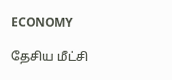ECONOMY

தேசிய மீட்சி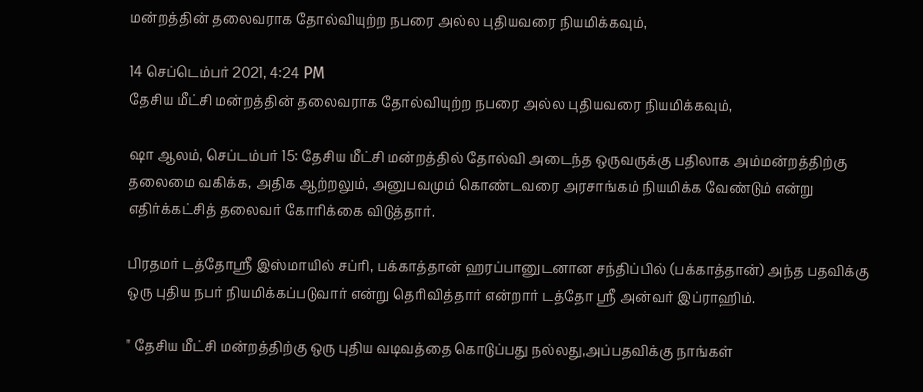மன்றத்தின் தலைவராக தோல்வியுற்ற நபரை அல்ல புதியவரை நியமிக்கவும்,

14 செப்டெம்பர் 2021, 4:24 PM
தேசிய மீட்சி மன்றத்தின் தலைவராக தோல்வியுற்ற நபரை அல்ல புதியவரை நியமிக்கவும்,

ஷா ஆலம், செப்டம்பர் 15: தேசிய மீட்சி மன்றத்தில் தோல்வி அடைந்த ஒருவருக்கு பதிலாக அம்மன்றத்திற்கு தலைமை வகிக்க, அதிக ஆற்றலும், அனுபவமும் கொண்டவரை அரசாங்கம் நியமிக்க வேண்டும் என்று எதிர்க்கட்சித் தலைவர் கோரிக்கை விடுத்தார்.

பிரதமர் டத்தோஸ்ரீ இஸ்மாயில் சப்ரி, பக்காத்தான் ஹரப்பானுடனான சந்திப்பில் (பக்காத்தான்) அந்த பதவிக்கு ஒரு புதிய நபர் நியமிக்கப்படுவார் என்று தெரிவித்தார் என்றார் டத்தோ ஸ்ரீ அன்வர் இப்ராஹிம்.

" தேசிய மீட்சி மன்றத்திற்கு ஒரு புதிய வடிவத்தை கொடுப்பது நல்லது,அப்பதவிக்கு நாங்கள்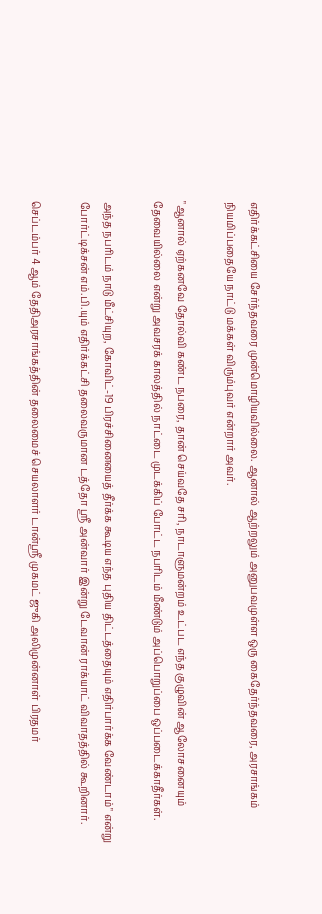எதிர்க்கட்சியை சேர்ந்தவரை முன்மொழியவில்லை. ஆனால் ஆற்றலும் அனுபவமுள்ள ஒரு கைதேர்ந்தவரை, அரசாங்கம் நியமிப்பதையே நாட்டு மக்கள் விரும்புவர் என்றார் அவர்.

"ஆனால் ஏற்கனவே தோல்வி கண்ட நபரை, தான் செய்வதே சரி, நாடாளுமன்றம் உட்பட எந்த குழுவின் ஆலோசனையும் தேவையில்லை என்று அவசரக் காலத்தில் நாட்டை முடக்கிப் போட்ட நபரிடம் மீண்டும் அப்பொறுப்பை ஒப்படைக்காதீர்கள்.

அந்த நபரிடம் நாடு மீட்சியுற, கோவிட்-19 பிரச்சினையைத் தீர்க்க கூடிய எந்த புதிய திட்டத்தையும் எதிர்பார்க்க வேண்டாம்" என்று போர்ட்டிக்சன் எம்.பி.யும் எதிர்க்கட்சி தலைவருமான டத்தோ ஶ்ரீ அன்வார் இன்று டேவான் ராக்யாட் விவாதத்தில் கூறினார்.

செப்டம்பர் 4 ஆம் தேதிஅரசாங்கத்தின் தலைமைச் செயலாளர் டான்ஸ்ரீ முகமட் ஜுகி அலிமுன்னாள் பிரதமர்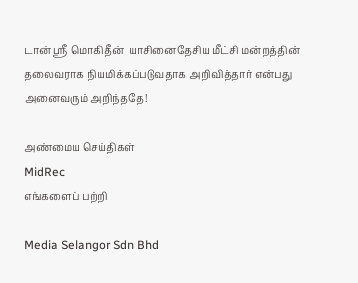டான் ஸ்ரீ மொகிதீன்  யாசினைதேசிய மீட்சி மன்றத்தின் தலைவராக நியமிக்கப்படுவதாக அறிவித்தார் என்பது அனைவரும் அறிந்ததே!

அண்மைய செய்திகள்
MidRec
எங்களைப் பற்றி

Media Selangor Sdn Bhd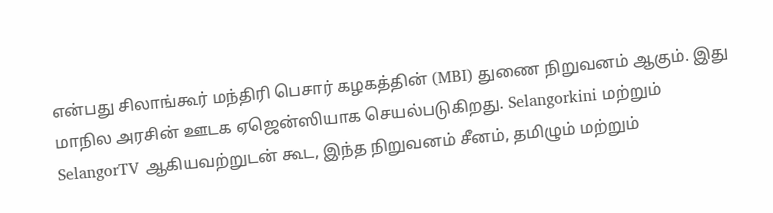என்பது சிலாங்கூர் மந்திரி பெசார் கழகத்தின் (MBI) துணை நிறுவனம் ஆகும். இது மாநில அரசின் ஊடக ஏஜென்ஸியாக செயல்படுகிறது. Selangorkini மற்றும் SelangorTV ஆகியவற்றுடன் கூட, இந்த நிறுவனம் சீனம், தமிழும் மற்றும்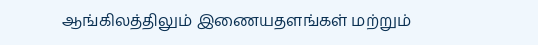ஆங்கிலத்திலும் இணையதளங்கள் மற்றும்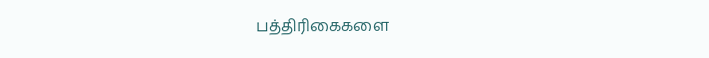பத்திரிகைகளை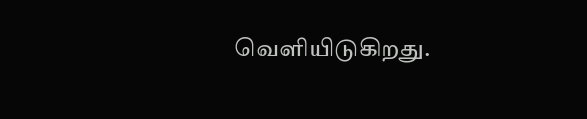வெளியிடுகிறது.